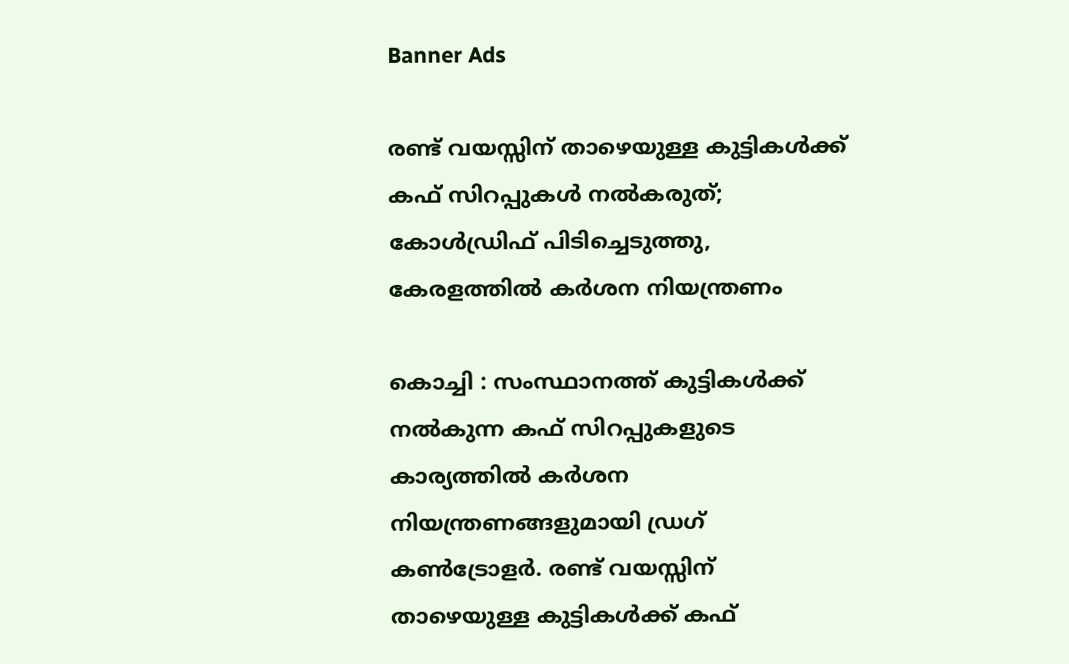Banner Ads

രണ്ട് വയസ്സിന് താഴെയുള്ള കുട്ടികൾക്ക് കഫ് സിറപ്പുകൾ നൽകരുത്; കോൾഡ്രിഫ് പിടിച്ചെടുത്തു, കേരളത്തിൽ കർശന നിയന്ത്രണം

കൊച്ചി : സംസ്ഥാനത്ത് കുട്ടികൾക്ക് നൽകുന്ന കഫ് സിറപ്പുകളുടെ കാര്യത്തിൽ കർശന നിയന്ത്രണങ്ങളുമായി ഡ്രഗ് കൺട്രോളർ. രണ്ട് വയസ്സിന് താഴെയുള്ള കുട്ടികൾക്ക് കഫ്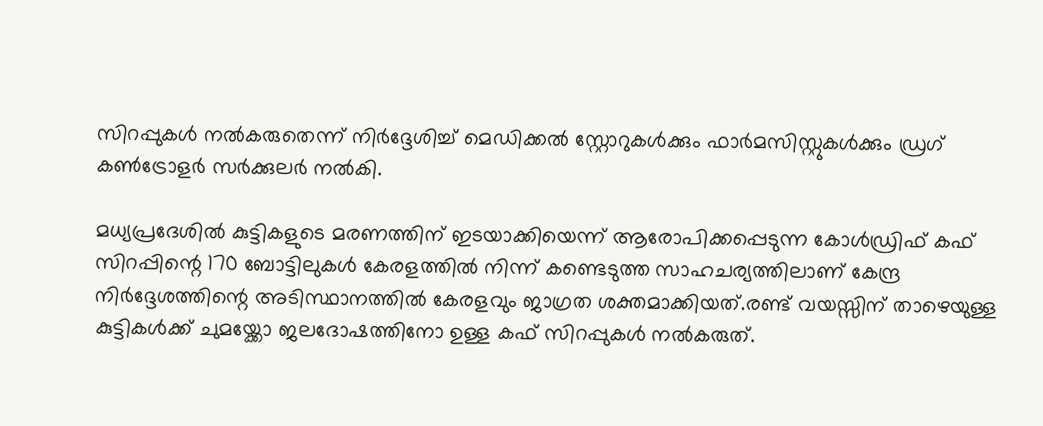സിറപ്പുകൾ നൽകരുതെന്ന് നിർദ്ദേശിച്ച് മെഡിക്കൽ സ്റ്റോറുകൾക്കും ഫാർമസിസ്റ്റുകൾക്കും ഡ്രഗ് കൺട്രോളർ സർക്കുലർ നൽകി.

മധ്യപ്രദേശിൽ കുട്ടികളുടെ മരണത്തിന് ഇടയാക്കിയെന്ന് ആരോപിക്കപ്പെടുന്ന കോൾഡ്രിഫ് കഫ് സിറപ്പിന്റെ 170 ബോട്ടിലുകൾ കേരളത്തിൽ നിന്ന് കണ്ടെടുത്ത സാഹചര്യത്തിലാണ് കേന്ദ്ര നിർദ്ദേശത്തിന്റെ അടിസ്ഥാനത്തിൽ കേരളവും ജാഗ്രത ശക്തമാക്കിയത്.രണ്ട് വയസ്സിന് താഴെയുള്ള കുട്ടികൾക്ക് ചുമയ്ക്കോ ജലദോഷത്തിനോ ഉള്ള കഫ് സിറപ്പുകൾ നൽകരുത്.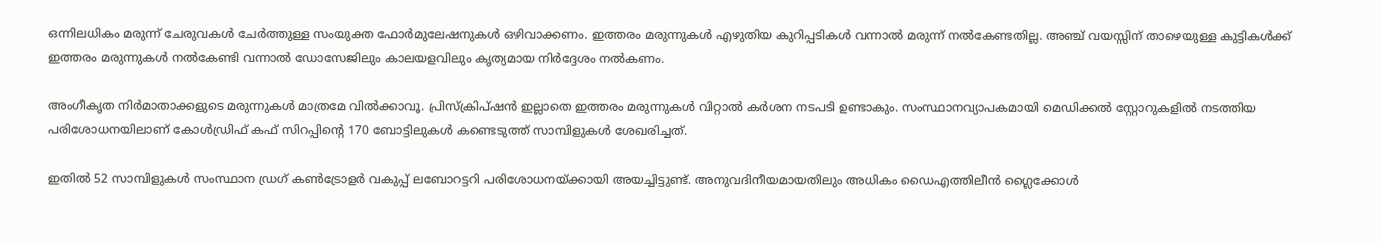ഒന്നിലധികം മരുന്ന് ചേരുവകൾ ചേർത്തുള്ള സംയുക്ത ഫോർമുലേഷനുകൾ ഒഴിവാക്കണം. ഇത്തരം മരുന്നുകൾ എഴുതിയ കുറിപ്പടികൾ വന്നാൽ മരുന്ന് നൽകേണ്ടതില്ല. അഞ്ച് വയസ്സിന് താഴെയുള്ള കുട്ടികൾക്ക് ഇത്തരം മരുന്നുകൾ നൽകേണ്ടി വന്നാൽ ഡോസേജിലും കാലയളവിലും കൃത്യമായ നിർദ്ദേശം നൽകണം.

അംഗീകൃത നിർമാതാക്കളുടെ മരുന്നുകൾ മാത്രമേ വിൽക്കാവൂ. പ്രിസ്‌ക്രിപ്‌ഷൻ ഇല്ലാതെ ഇത്തരം മരുന്നുകൾ വിറ്റാൽ കർശന നടപടി ഉണ്ടാകും. സംസ്ഥാനവ്യാപകമായി മെഡിക്കൽ സ്റ്റോറുകളിൽ നടത്തിയ പരിശോധനയിലാണ് കോൾഡ്രിഫ് കഫ് സിറപ്പിന്റെ 170 ബോട്ടിലുകൾ കണ്ടെടുത്ത് സാമ്പിളുകൾ ശേഖരിച്ചത്.

ഇതിൽ 52 സാമ്പിളുകൾ സംസ്ഥാന ഡ്രഗ് കൺട്രോളർ വകുപ്പ് ലബോറട്ടറി പരിശോധനയ്ക്കായി അയച്ചിട്ടുണ്ട്. അനുവദിനീയമായതിലും അധികം ഡൈഎത്തിലീൻ ഗ്ലൈക്കോൾ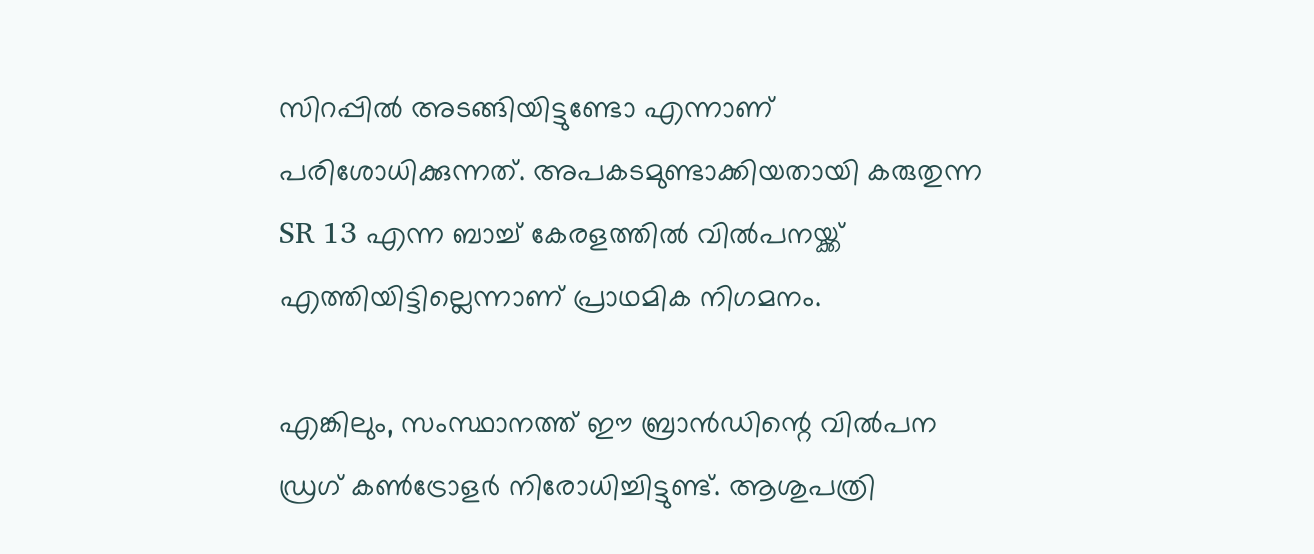സിറപ്പിൽ അടങ്ങിയിട്ടുണ്ടോ എന്നാണ് പരിശോധിക്കുന്നത്. അപകടമുണ്ടാക്കിയതായി കരുതുന്ന SR 13 എന്ന ബാച്ച് കേരളത്തിൽ വിൽപനയ്ക്ക് എത്തിയിട്ടില്ലെന്നാണ് പ്രാഥമിക നിഗമനം.

എങ്കിലും, സംസ്ഥാനത്ത് ഈ ബ്രാൻഡിന്റെ വിൽപന ഡ്രഗ് കൺട്രോളർ നിരോധിച്ചിട്ടുണ്ട്. ആശുപത്രി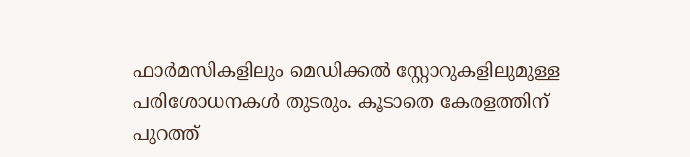ഫാർമസികളിലും മെഡിക്കൽ സ്റ്റോറുകളിലുമുള്ള പരിശോധനകൾ തുടരും. കൂടാതെ കേരളത്തിന് പുറത്ത്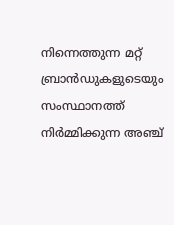നിന്നെത്തുന്ന മറ്റ് ബ്രാൻഡുകളുടെയും സംസ്ഥാനത്ത് നിർമ്മിക്കുന്ന അഞ്ച്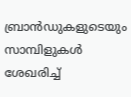ബ്രാൻഡുകളുടെയും സാമ്പിളുകൾ ശേഖരിച്ച്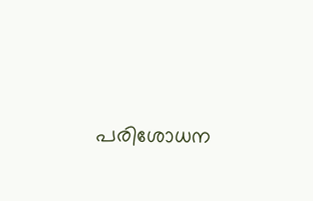പരിശോധന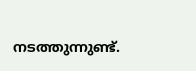നടത്തുന്നുണ്ട്.